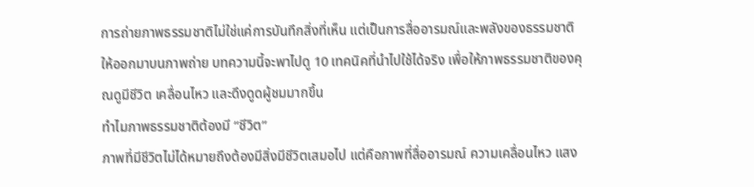การถ่ายภาพธรรมชาติไม่ใช่แค่การบันทึกสิ่งที่เห็น แต่เป็นการสื่ออารมณ์และพลังของธรรมชาติให้ออกมาบนภาพถ่าย บทความนี้จะพาไปดู 10 เทคนิคที่นำไปใช้ได้จริง เพื่อให้ภาพธรรมชาติของคุณดูมีชีวิต เคลื่อนไหว และดึงดูดผู้ชมมากขึ้น
ทำไมภาพธรรมชาติต้องมี “ชีวิต”
ภาพที่มีชีวิตไม่ได้หมายถึงต้องมีสิ่งมีชีวิตเสมอไป แต่คือภาพที่สื่ออารมณ์ ความเคลื่อนไหว แสง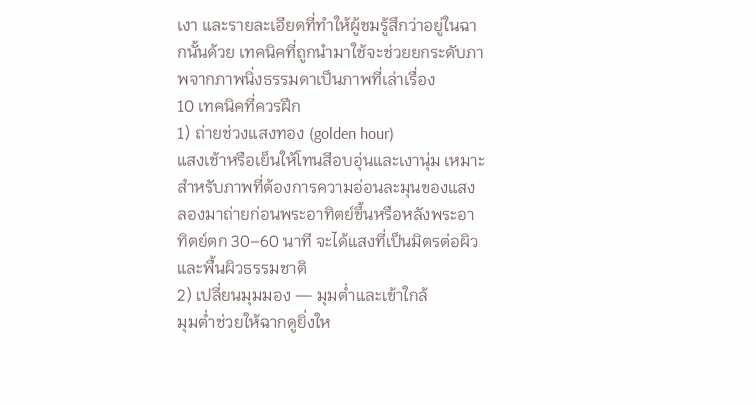เงา และรายละเอียดที่ทำให้ผู้ชมรู้สึกว่าอยู่ในฉากนั้นด้วย เทคนิคที่ถูกนำมาใช้จะช่วยยกระดับภาพจากภาพนิ่งธรรมดาเป็นภาพที่เล่าเรื่อง
10 เทคนิคที่ควรฝึก
1) ถ่ายช่วงแสงทอง (golden hour)
แสงเช้าหรือเย็นให้โทนสีอบอุ่นและเงานุ่ม เหมาะสำหรับภาพที่ต้องการความอ่อนละมุนของแสง ลองมาถ่ายก่อนพระอาทิตย์ขึ้นหรือหลังพระอาทิตย์ตก 30–60 นาที จะได้แสงที่เป็นมิตรต่อผิวและพื้นผิวธรรมชาติ
2) เปลี่ยนมุมมอง — มุมต่ำและเข้าใกล้
มุมต่ำช่วยให้ฉากดูยิ่งให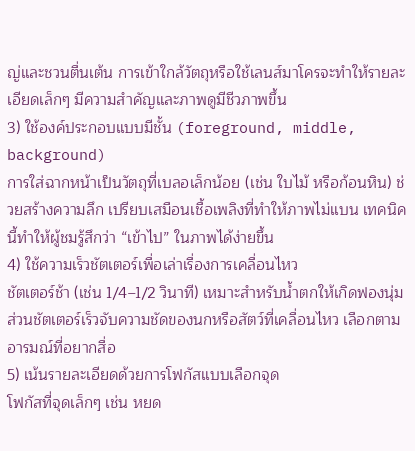ญ่และชวนตื่นเต้น การเข้าใกล้วัตถุหรือใช้เลนส์มาโครจะทำให้รายละเอียดเล็กๆ มีความสำคัญและภาพดูมีชีวภาพขึ้น
3) ใช้องค์ประกอบแบบมีชั้น (foreground, middle, background)
การใส่ฉากหน้าเป็นวัตถุที่เบลอเล็กน้อย (เช่น ใบไม้ หรือก้อนหิน) ช่วยสร้างความลึก เปรียบเสมือนเชื้อเพลิงที่ทำให้ภาพไม่แบน เทคนิคนี้ทำให้ผู้ชมรู้สึกว่า “เข้าไป” ในภาพได้ง่ายขึ้น
4) ใช้ความเร็วชัตเตอร์เพื่อเล่าเรื่องการเคลื่อนไหว
ชัตเตอร์ช้า (เช่น 1/4–1/2 วินาที) เหมาะสำหรับน้ำตกให้เกิดฟองนุ่ม ส่วนชัตเตอร์เร็วจับความชัดของนกหรือสัตว์ที่เคลื่อนไหว เลือกตามอารมณ์ที่อยากสื่อ
5) เน้นรายละเอียดด้วยการโฟกัสแบบเลือกจุด
โฟกัสที่จุดเล็กๆ เช่น หยด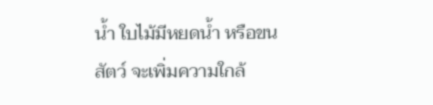น้ำ ใบไม้มีหยดน้ำ หรือขนสัตว์ จะเพิ่มความใกล้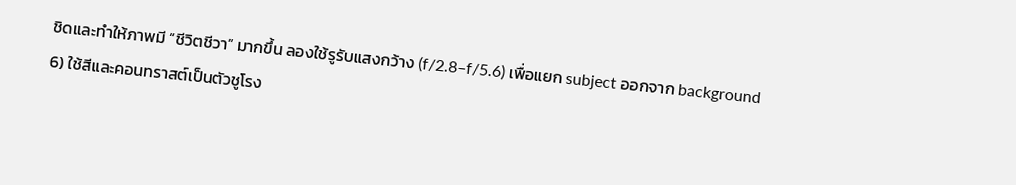ชิดและทำให้ภาพมี “ชีวิตชีวา” มากขึ้น ลองใช้รูรับแสงกว้าง (f/2.8–f/5.6) เพื่อแยก subject ออกจาก background
6) ใช้สีและคอนทราสต์เป็นตัวชูโรง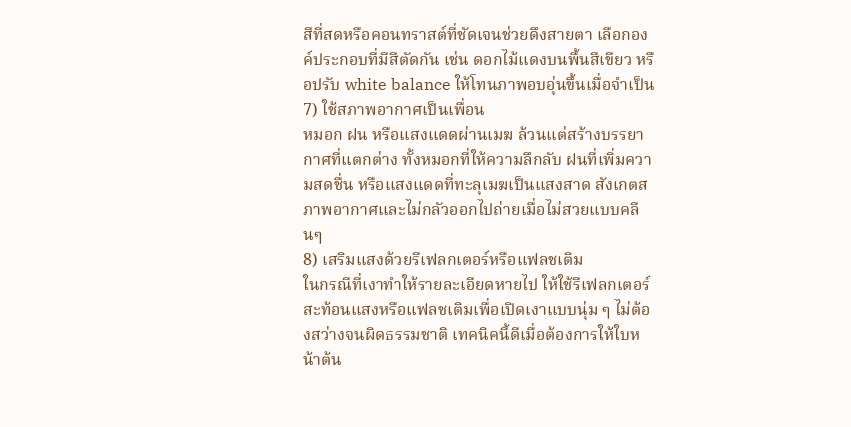สีที่สดหรือคอนทราสต์ที่ชัดเจนช่วยดึงสายตา เลือกองค์ประกอบที่มีสีตัดกัน เช่น ดอกไม้แดงบนพื้นสีเขียว หรือปรับ white balance ให้โทนภาพอบอุ่นขึ้นเมื่อจำเป็น
7) ใช้สภาพอากาศเป็นเพื่อน
หมอก ฝน หรือแสงแดดผ่านเมฆ ล้วนแต่สร้างบรรยากาศที่แตกต่าง ทั้งหมอกที่ให้ความลึกลับ ฝนที่เพิ่มความสดชื่น หรือแสงแดดที่ทะลุเมฆเป็นแสงสาด สังเกตสภาพอากาศและไม่กลัวออกไปถ่ายเมื่อไม่สวยแบบคลีนๆ
8) เสริมแสงด้วยรีเฟลกเตอร์หรือแฟลชเติม
ในกรณีที่เงาทำให้รายละเอียดหายไป ให้ใช้รีเฟลกเตอร์สะท้อนแสงหรือแฟลชเติมเพื่อเปิดเงาแบบนุ่ม ๆ ไม่ต้องสว่างจนผิดธรรมชาติ เทคนิคนี้ดีเมื่อต้องการให้ใบหน้าต้น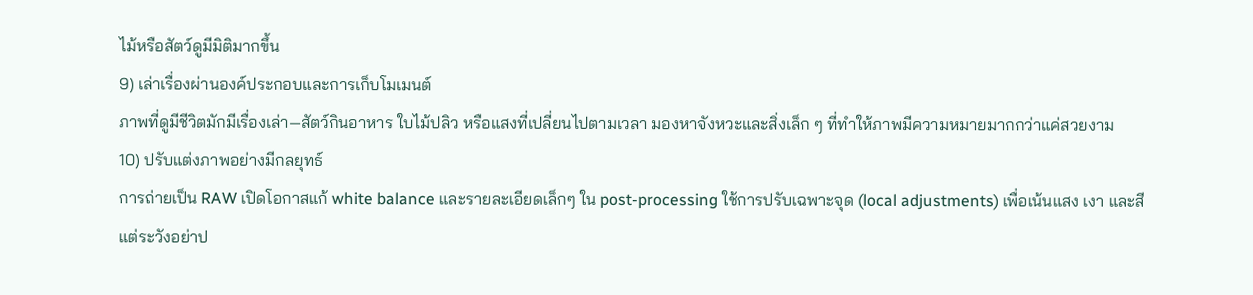ไม้หรือสัตว์ดูมีมิติมากขึ้น
9) เล่าเรื่องผ่านองค์ประกอบและการเก็บโมเมนต์
ภาพที่ดูมีชีวิตมักมีเรื่องเล่า—สัตว์กินอาหาร ใบไม้ปลิว หรือแสงที่เปลี่ยนไปตามเวลา มองหาจังหวะและสิ่งเล็ก ๆ ที่ทำให้ภาพมีความหมายมากกว่าแค่สวยงาม
10) ปรับแต่งภาพอย่างมีกลยุทธ์
การถ่ายเป็น RAW เปิดโอกาสแก้ white balance และรายละเอียดเล็กๆ ใน post-processing ใช้การปรับเฉพาะจุด (local adjustments) เพื่อเน้นแสง เงา และสี แต่ระวังอย่าป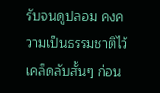รับจนดูปลอม คงความเป็นธรรมชาติไว้
เคล็ดลับสั้นๆ ก่อน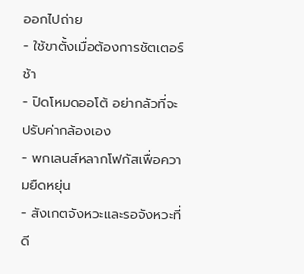ออกไปถ่าย
- ใช้ขาตั้งเมื่อต้องการชัตเตอร์ช้า
- ปิดโหมดออโต้ อย่ากลัวที่จะปรับค่ากล้องเอง
- พกเลนส์หลากโฟกัสเพื่อความยืดหยุ่น
- สังเกตจังหวะและรอจังหวะที่ดี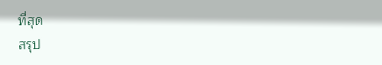ที่สุด
สรุป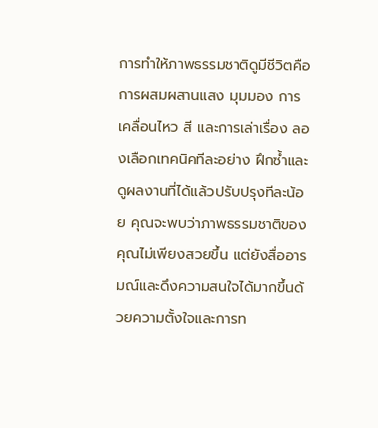การทำให้ภาพธรรมชาติดูมีชีวิตคือการผสมผสานแสง มุมมอง การเคลื่อนไหว สี และการเล่าเรื่อง ลองเลือกเทคนิคทีละอย่าง ฝึกซ้ำและดูผลงานที่ได้แล้วปรับปรุงทีละน้อย คุณจะพบว่าภาพธรรมชาติของคุณไม่เพียงสวยขึ้น แต่ยังสื่ออารมณ์และดึงความสนใจได้มากขึ้นด้วยความตั้งใจและการท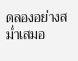ดลองอย่างสม่ำเสมอ